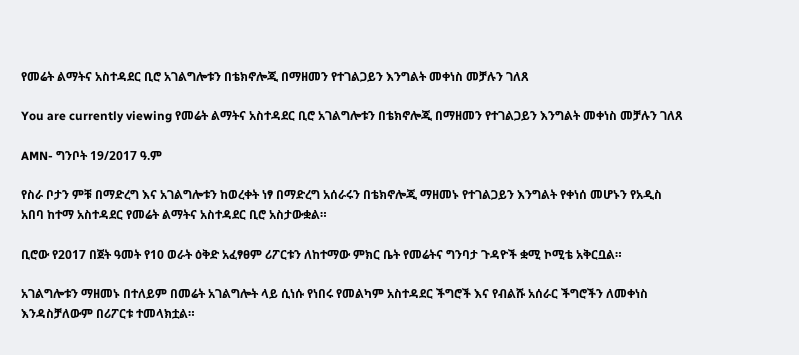የመሬት ልማትና አስተዳደር ቢሮ አገልግሎቱን በቴክኖሎጂ በማዘመን የተገልጋይን እንግልት መቀነስ መቻሉን ገለጸ

You are currently viewing የመሬት ልማትና አስተዳደር ቢሮ አገልግሎቱን በቴክኖሎጂ በማዘመን የተገልጋይን እንግልት መቀነስ መቻሉን ገለጸ

AMN- ግንቦት 19/2017 ዓ.ም

የስራ ቦታን ምቹ በማድረግ እና አገልግሎቱን ከወረቀት ነፃ በማድረግ አሰራሩን በቴክኖሎጂ ማዘመኑ የተገልጋይን እንግልት የቀነሰ መሆኑን የአዲስ አበባ ከተማ አስተዳደር የመሬት ልማትና አስተዳደር ቢሮ አስታውቋል።

ቢሮው የ2017 በጀት ዓመት የ10 ወራት ዕቅድ አፈፃፀም ሪፖርቱን ለከተማው ምክር ቤት የመሬትና ግንባታ ጉዳዮች ቋሚ ኮሚቴ አቅርቧል።

አገልግሎቱን ማዘመኑ በተለይም በመሬት አገልግሎት ላይ ሲነሱ የነበሩ የመልካም አስተዳደር ችግሮች እና የብልሹ አሰራር ችግሮችን ለመቀነስ እንዳስቻለውም በሪፖርቱ ተመላክቷል።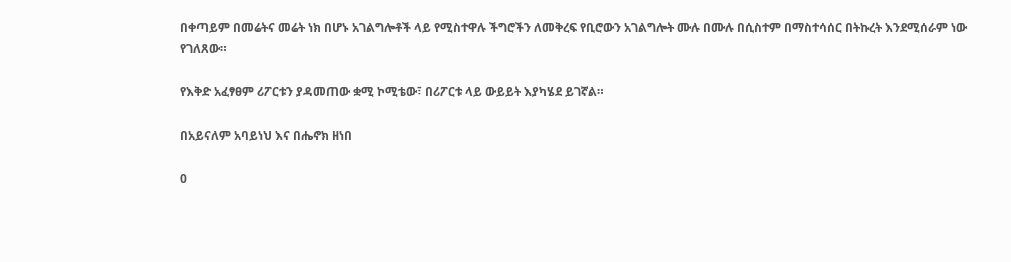በቀጣይም በመሬትና መሬት ነክ በሆኑ አገልግሎቶች ላይ የሚስተዋሉ ችግሮችን ለመቅረፍ የቢሮውን አገልግሎት ሙሉ በሙሉ በሲስተም በማስተሳሰር በትኩረት እንደሚሰራም ነው የገለጸው።

የእቅድ አፈፃፀም ሪፖርቱን ያዳመጠው ቋሚ ኮሚቴው፣ በሪፖርቱ ላይ ውይይት እያካሄደ ይገኛል።

በአይናለም አባይነህ እና በሔኖክ ዘነበ

0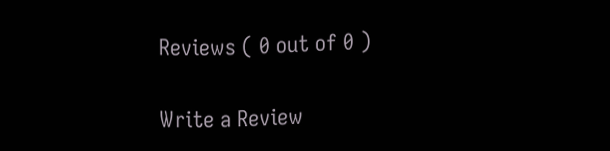Reviews ( 0 out of 0 )

Write a Review